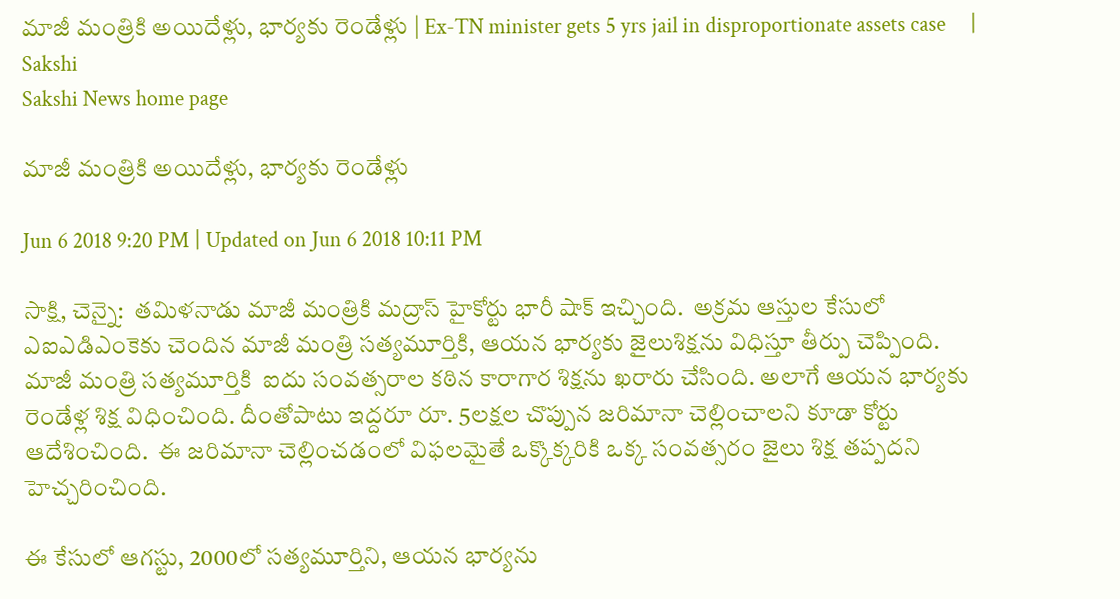మాజీ మంత్రికి అయిదేళ్లు, భార్యకు రెండేళ్లు | Ex-TN minister gets 5 yrs jail in disproportionate assets case     | Sakshi
Sakshi News home page

మాజీ మంత్రికి అయిదేళ్లు, భార్యకు రెండేళ్లు

Jun 6 2018 9:20 PM | Updated on Jun 6 2018 10:11 PM

సాక్షి, చెన్నై:  తమిళనాడు మాజీ మంత్రికి మద్రాస్ హైకోర్టు భారీ షాక్‌ ఇచ్చింది.  అక్రమ ఆస్తుల కేసులో ఎఐఎడిఎంకెకు చెందిన మాజీ మంత్రి సత్యమూర్తికి, ఆయన భార్యకు జైలుశిక్షను విధిస్తూ తీర్పు చెప్పింది. మాజీ మంత్రి సత్యమూర్తికి  ఐదు సంవత్సరాల కఠిన కారాగార శిక్షను ఖరారు చేసింది. అలాగే ఆయన భార్యకు రెండేళ్ల శిక్ష విధించింది. దీంతోపాటు ఇద్దరూ రూ. 5లక్షల చొప్పున జరిమానా చెల్లించాలని కూడా కోర్టు ఆదేశించింది.  ఈ జరిమానా చెల్లించడంలో విఫలమైతే ఒక్కొక్కరికి ఒక్క సంవత్సరం జైలు శిక్ష తప్పదని హెచ్చరించింది.

ఈ కేసులో ఆగస్టు, 2000లో సత్యమూర్తిని, ఆయన భార్యను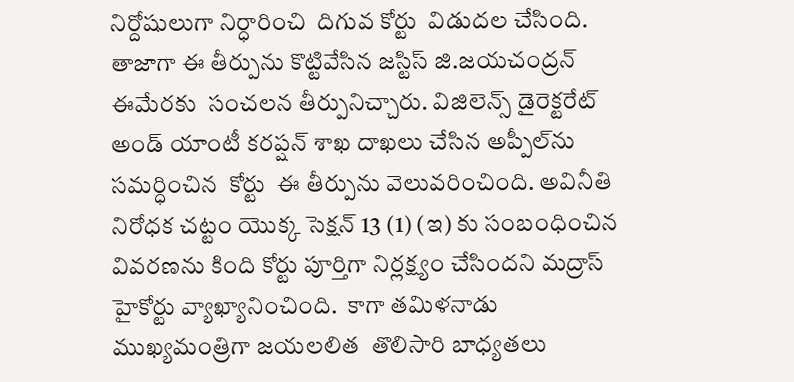నిర్దోషులుగా నిర్ధారించి  దిగువ కోర్టు  విడుదల చేసింది. తాజాగా ఈ తీర్పును కొట్టివేసిన జస్టిస్ జి.జయచంద్రన్ ఈమేరకు  సంచలన తీర్పునిచ్చారు. విజిలెన్స్ డైరెక్టరేట్ అండ్‌ యాంటీ కరప్షన్ శాఖ దాఖలు చేసిన అప్పీల్‌ను సమర్ధించిన  కోర్టు  ఈ తీర్పును వెలువరించింది. అవినీతి నిరోధక చట్టం యొక్క సెక్షన్ 13 (1) (ఇ) కు సంబంధించిన వివరణను కింది కోర్టు పూర్తిగా నిర్లక్ష్యం చేసిందని మద్రాస్‌ హైకోర్టు వ్యాఖ్యానించింది.  కాగా తమిళనాడు ముఖ్యమంత్రిగా జయలలిత  తొలిసారి బాధ్యతలు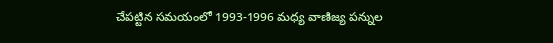చేపట్టిన సమయంలో 1993-1996 మధ్య వాణిజ్య పన్నుల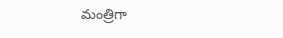మంత్రిగా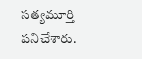సత్యమూర్తి పనిచేశారు.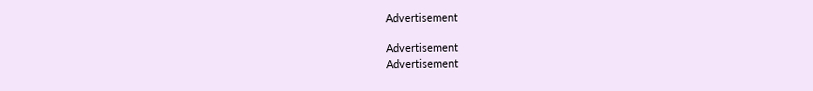Advertisement

Advertisement
Advertisement